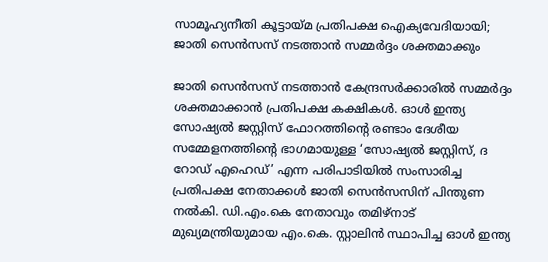സാമൂഹ്യനീതി കൂട്ടായ്മ പ്രതിപക്ഷ ഐക്യവേദിയായി; ജാതി സെന്‍സസ് നടത്താന്‍ സമ്മര്‍ദ്ദം ശക്തമാക്കും

ജാതി സെന്‍സസ് നടത്താന്‍ കേന്ദ്രസര്‍ക്കാരില്‍ സമ്മര്‍ദ്ദം ശക്തമാക്കാന്‍ പ്രതിപക്ഷ കക്ഷികള്‍. ഓള്‍ ഇന്ത്യ സോഷ്യല്‍ ജസ്റ്റിസ് ഫോറത്തിന്റെ രണ്ടാം ദേശീയ സമ്മേളനത്തിന്റെ ഭാഗമായുള്ള ‘സോഷ്യല്‍ ജസ്റ്റിസ്, ദ റോഡ് എഹെഡ്’ എന്ന പരിപാടിയില്‍ സംസാരിച്ച പ്രതിപക്ഷ നേതാക്കള്‍ ജാതി സെന്‍സസിന് പിന്തുണ നല്‍കി. ഡി.എം.കെ നേതാവും തമിഴ്‌നാട് മുഖ്യമന്ത്രിയുമായ എം.കെ. സ്റ്റാലിന്‍ സ്ഥാപിച്ച ഓള്‍ ഇന്ത്യ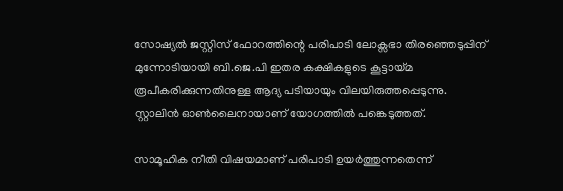സോഷ്യല്‍ ജസ്റ്റിസ് ഫോറത്തിന്റെ പരിപാടി ലോക്സഭാ തിരഞ്ഞെടുപ്പിന് മുന്നോടിയായി ബി.ജെ.പി ഇതര കക്ഷികളുടെ കൂട്ടായ്മ രൂപീകരിക്കുന്നതിനുള്ള ആദ്യ പടിയായും വിലയിരുത്തപ്പെടുന്നു. സ്റ്റാലിന്‍ ഓണ്‍ലൈനായാണ് യോഗത്തില്‍ പങ്കെടുത്തത്.

സാമൂഹിക നീതി വിഷയമാണ് പരിപാടി ഉയര്‍ത്തുന്നതെന്ന്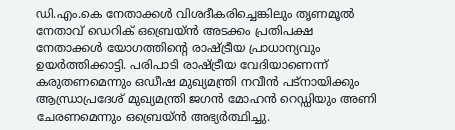ഡി.എം.കെ നേതാക്കള്‍ വിശദീകരിച്ചെങ്കിലും തൃണമൂല്‍ നേതാവ് ഡെറിക് ഒബ്രെയ്ന്‍ അടക്കം പ്രതിപക്ഷ നേതാക്കള്‍ യോഗത്തിന്റെ രാഷ്ട്രീയ പ്രാധാന്യവും ഉയര്‍ത്തിക്കാട്ടി. പരിപാടി രാഷ്ട്രീയ വേദിയാണെന്ന് കരുതണമെന്നും ഒഡീഷ മുഖ്യമന്ത്രി നവീന്‍ പട്നായിക്കും ആന്ധ്രാപ്രദേശ് മുഖ്യമന്ത്രി ജഗന്‍ മോഹന്‍ റെഡ്ഡിയും അണി ചേരണമെന്നും ഒബ്രെയ്ന്‍ അഭ്യര്‍ത്ഥിച്ചു.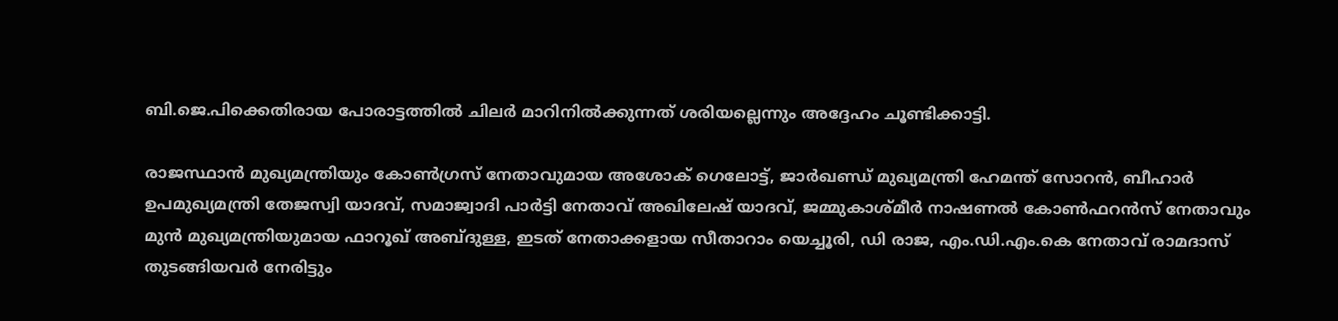ബി.ജെ.പിക്കെതിരായ പോരാട്ടത്തില്‍ ചിലര്‍ മാറിനില്‍ക്കുന്നത് ശരിയല്ലെന്നും അദ്ദേഹം ചൂണ്ടിക്കാട്ടി.

രാജസ്ഥാന്‍ മുഖ്യമന്ത്രിയും കോണ്‍ഗ്രസ് നേതാവുമായ അശോക് ഗെലോട്ട്, ജാര്‍ഖണ്ഡ് മുഖ്യമന്ത്രി ഹേമന്ത് സോറന്‍, ബീഹാര്‍ ഉപമുഖ്യമന്ത്രി തേജസ്വി യാദവ്, സമാജ്വാദി പാര്‍ട്ടി നേതാവ് അഖിലേഷ് യാദവ്, ജമ്മുകാശ്മീര്‍ നാഷണല്‍ കോണ്‍ഫറന്‍സ് നേതാവും മുന്‍ മുഖ്യമന്ത്രിയുമായ ഫാറൂഖ് അബ്ദുള്ള, ഇടത് നേതാക്കളായ സീതാറാം യെച്ചൂരി, ഡി രാജ, എം.ഡി.എം.കെ നേതാവ് രാമദാസ് തുടങ്ങിയവര്‍ നേരിട്ടും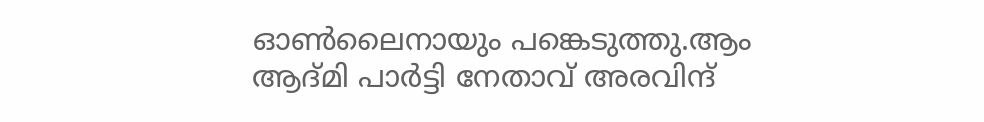ഓണ്‍ലൈനായും പങ്കെടുത്തു.ആം ആദ്മി പാര്‍ട്ടി നേതാവ് അരവിന്ദ്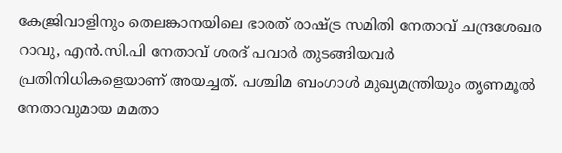കേജ്രിവാളിനും തെലങ്കാനയിലെ ഭാരത് രാഷ്ട്ര സമിതി നേതാവ് ചന്ദ്രശേഖര റാവു, എന്‍.സി.പി നേതാവ് ശരദ് പവാര്‍ തുടങ്ങിയവര്‍ പ്രതിനിധികളെയാണ് അയച്ചത്. പശ്ചിമ ബംഗാള്‍ മുഖ്യമന്ത്രിയും തൃണമൂല്‍ നേതാവുമായ മമതാ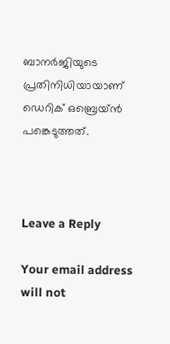ബാനര്‍ജിയുടെ പ്രതിനിധിയായാണ് ഡെറിക് ഒബ്രെയ്ന്‍ പങ്കെടുത്തത്.



Leave a Reply

Your email address will not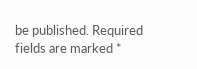be published. Required fields are marked *